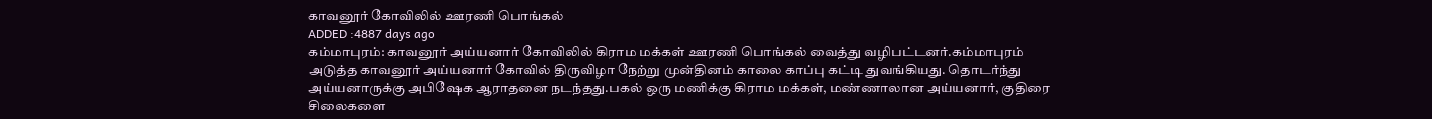காவனூர் கோவிலில் ஊரணி பொங்கல்
ADDED :4887 days ago
கம்மாபுரம்: காவனூர் அய்யனார் கோவிலில் கிராம மக்கள் ஊரணி பொங்கல் வைத்து வழிபட்டனர்.கம்மாபுரம் அடுத்த காவனூர் அய்யனார் கோவில் திருவிழா நேற்று முன்தினம் காலை காப்பு கட்டி துவங்கியது. தொடர்ந்து அய்யனாருக்கு அபிஷேக ஆராதனை நடந்தது.பகல் ஒரு மணிக்கு கிராம மக்கள், மண்ணாலான அய்யனார், குதிரை சிலைகளை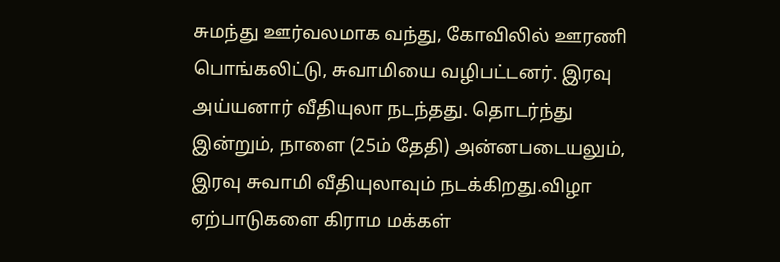சுமந்து ஊர்வலமாக வந்து, கோவிலில் ஊரணி பொங்கலிட்டு, சுவாமியை வழிபட்டனர். இரவு அய்யனார் வீதியுலா நடந்தது. தொடர்ந்து இன்றும், நாளை (25ம் தேதி) அன்னபடையலும், இரவு சுவாமி வீதியுலாவும் நடக்கிறது.விழா ஏற்பாடுகளை கிராம மக்கள்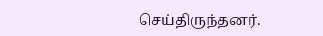செய்திருந்தனர்.